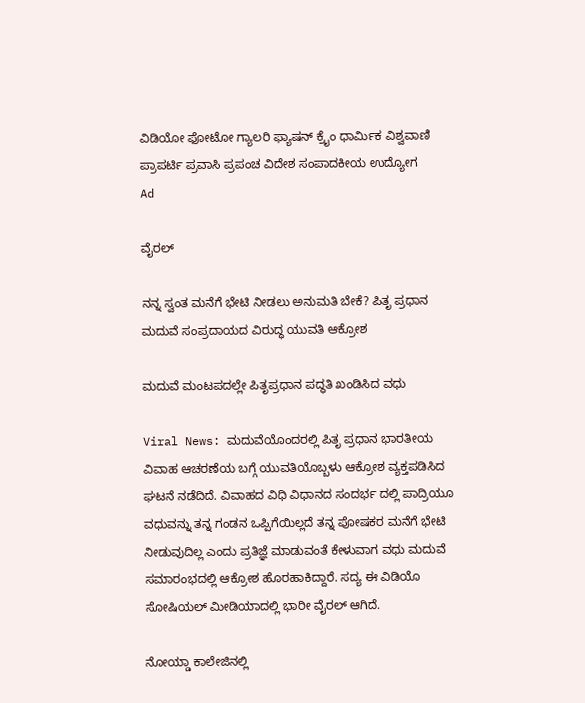ವಿಡಿಯೋ ಫೋಟೋ ಗ್ಯಾಲರಿ ಫ್ಯಾಷನ್ ಕ್ರೈಂ ಧಾರ್ಮಿಕ ವಿಶ್ವವಾಣಿ ಪ್ರಾಪರ್ಟಿ ಪ್ರವಾಸಿ ಪ್ರಪಂಚ ವಿದೇಶ ಸಂಪಾದಕೀಯ ಉದ್ಯೋಗ
Ad

ವೈರಲ್‌

ನನ್ನ ಸ್ವಂತ ಮನೆಗೆ ಭೇಟಿ ನೀಡಲು ಅನುಮತಿ ಬೇಕೆ? ಪಿತೃ ಪ್ರಧಾನ ಮದುವೆ ಸಂಪ್ರದಾಯದ ವಿರುದ್ಧ ಯುವತಿ ಆಕ್ರೋಶ

ಮದುವೆ ಮಂಟಪದಲ್ಲೇ ಪಿತೃಪ್ರಧಾನ ಪದ್ಧತಿ ಖಂಡಿಸಿದ ವಧು

Viral News: ಮದುವೆಯೊಂದರಲ್ಲಿ ಪಿತೃ ಪ್ರಧಾನ ಭಾರತೀಯ ವಿವಾಹ ಆಚರಣೆಯ ಬಗ್ಗೆ ಯುವತಿಯೊಬ್ಬಳು ಆಕ್ರೋಶ ವ್ಯಕ್ತಪಡಿಸಿದ ಘಟನೆ ನಡೆದಿದೆ. ವಿವಾಹದ ವಿಧಿ ವಿಧಾನದ ಸಂದರ್ಭ ದಲ್ಲಿ ಪಾದ್ರಿಯೂ ವಧುವನ್ನು ತನ್ನ ಗಂಡನ ಒಪ್ಪಿಗೆಯಿಲ್ಲದೆ ತನ್ನ ಪೋಷಕರ ಮನೆಗೆ ಭೇಟಿ ನೀಡುವುದಿಲ್ಲ ಎಂದು ಪ್ರತಿಜ್ಞೆ ಮಾಡುವಂತೆ ಕೇಳುವಾಗ ವಧು ಮದುವೆ ಸಮಾರಂಭದಲ್ಲಿ ಆಕ್ರೋಶ ಹೊರಹಾಕಿದ್ದಾರೆ. ಸದ್ಯ ಈ ವಿಡಿಯೊ ಸೋಷಿಯಲ್ ಮೀಡಿಯಾದಲ್ಲಿ ಭಾರೀ ವೈರಲ್ ಆಗಿದೆ.

ನೋಯ್ಡಾ ಕಾಲೇಜಿನಲ್ಲಿ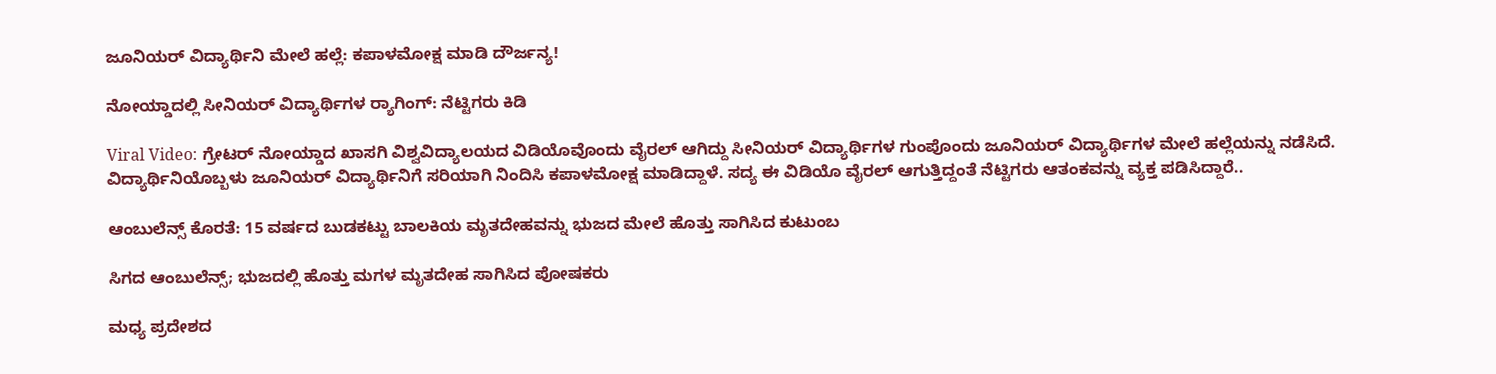ಜೂನಿಯರ್ ವಿದ್ಯಾರ್ಥಿನಿ ಮೇಲೆ ಹಲ್ಲೆ: ಕಪಾಳಮೋಕ್ಷ ಮಾಡಿ ದೌರ್ಜನ್ಯ!

ನೋಯ್ಡಾದಲ್ಲಿ ಸೀನಿಯರ್ ವಿದ್ಯಾರ್ಥಿಗಳ ರ‍್ಯಾಗಿಂಗ್: ನೆಟ್ಟಿಗರು ಕಿಡಿ

Viral Video: ಗ್ರೇಟರ್ ನೋಯ್ಡಾದ ಖಾಸಗಿ ವಿಶ್ವವಿದ್ಯಾಲಯದ ವಿಡಿಯೊವೊಂದು ವೈರಲ್ ಆಗಿದ್ದು ಸೀನಿಯರ್ ವಿದ್ಯಾರ್ಥಿಗಳ ಗುಂಪೊಂದು ಜೂನಿಯರ್ ವಿದ್ಯಾರ್ಥಿಗಳ ಮೇಲೆ ಹಲ್ಲೆಯನ್ನು ನಡೆಸಿದೆ. ವಿದ್ಯಾರ್ಥಿನಿಯೊಬ್ಬಳು ಜೂನಿಯರ್ ವಿದ್ಯಾರ್ಥಿನಿಗೆ ಸರಿಯಾಗಿ ನಿಂದಿಸಿ ಕಪಾಳಮೋಕ್ಷ ಮಾಡಿದ್ದಾಳೆ‌. ಸದ್ಯ ಈ ವಿಡಿಯೊ ವೈರಲ್ ಆಗುತ್ತಿದ್ದಂತೆ ನೆಟ್ಟಿಗರು ಆತಂಕವನ್ನು ವ್ಯಕ್ತ ಪಡಿಸಿದ್ದಾರೆ..

ಆಂಬುಲೆನ್ಸ್‌ ಕೊರತೆ: 15 ವರ್ಷದ ಬುಡಕಟ್ಟು ಬಾಲಕಿಯ ಮೃತದೇಹವನ್ನು ಭುಜದ ಮೇಲೆ ಹೊತ್ತು ಸಾಗಿಸಿದ ಕುಟುಂಬ

ಸಿಗದ ಆಂಬುಲೆನ್ಸ್‌; ಭುಜದಲ್ಲಿ ಹೊತ್ತು ಮಗಳ ಮೃತದೇಹ ಸಾಗಿಸಿದ ಪೋಷಕರು

ಮಧ್ಯ ಪ್ರದೇಶದ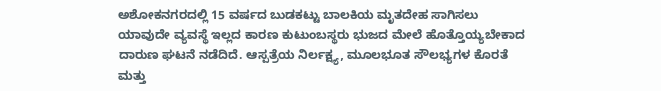ಅಶೋಕನಗರದಲ್ಲಿ 15 ವರ್ಷದ ಬುಡಕಟ್ಟು ಬಾಲಕಿಯ ಮೃತದೇಹ ಸಾಗಿಸಲು ಯಾವುದೇ ವ್ಯವಸ್ಥೆ ಇಲ್ಲದ ಕಾರಣ ಕುಟುಂಬಸ್ಥರು ಭುಜದ ಮೇಲೆ ಹೊತ್ತೊಯ್ಯಬೇಕಾದ ದಾರುಣ ಘಟನೆ ನಡೆದಿದೆ. ಆಸ್ಪತ್ರೆಯ ನಿರ್ಲಕ್ಷ್ಯ, ಮೂಲಭೂತ ಸೌಲಭ್ಯಗಳ ಕೊರತೆ ಮತ್ತು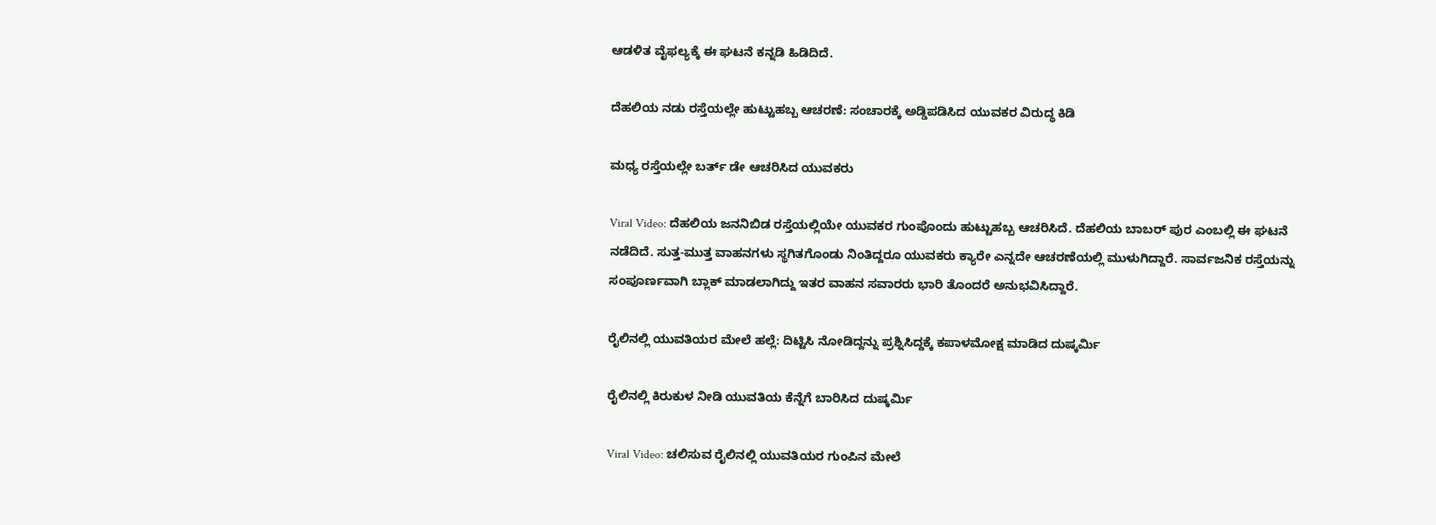ಆಡಳಿತ ವೈಫಲ್ಯಕ್ಕೆ ಈ ಘಟನೆ ಕನ್ನಡಿ ಹಿಡಿದಿದೆ.

ದೆಹಲಿಯ‌ ನಡು ರಸ್ತೆಯಲ್ಲೇ ಹುಟ್ಟುಹಬ್ಬ ಆಚರಣೆ: ಸಂಚಾರಕ್ಕೆ ಅಡ್ಡಿಪಡಿಸಿದ ಯುವಕರ ವಿರುದ್ಧ ಕಿಡಿ

ಮಧ್ಯ ರಸ್ತೆಯಲ್ಲೇ ಬರ್ತ್ ಡೇ ಆಚರಿಸಿದ ಯುವಕರು

Viral Video: ದೆಹಲಿಯ ಜನನಿಬಿಡ ರಸ್ತೆಯಲ್ಲಿಯೇ ಯುವಕರ ಗುಂಪೊಂದು ಹುಟ್ಟುಹಬ್ಬ ಆಚರಿಸಿದೆ. ದೆಹಲಿಯ ಬಾಬರ್ ಪುರ ಎಂಬಲ್ಲಿ ಈ ಘಟನೆ ನಡೆದಿದೆ. ಸುತ್ತ-ಮುತ್ತ ವಾಹನಗಳು ಸ್ಥಗಿತಗೊಂಡು ನಿಂತಿದ್ದರೂ ಯುವಕರು ಕ್ಯಾರೇ ಎನ್ನದೇ ಆಚರಣೆಯಲ್ಲಿ ಮುಳುಗಿದ್ದಾರೆ. ಸಾರ್ವಜನಿಕ ರಸ್ತೆಯನ್ನು ಸಂಪೂರ್ಣವಾಗಿ ಬ್ಲಾಕ್ ಮಾಡಲಾಗಿದ್ದು ಇತರ ವಾಹನ ಸವಾರರು ಭಾರಿ ತೊಂದರೆ ಅನುಭವಿಸಿದ್ದಾರೆ.

ರೈಲಿನಲ್ಲಿ ಯುವತಿಯರ ಮೇಲೆ ಹಲ್ಲೆ: ದಿಟ್ಟಿಸಿ ನೋಡಿದ್ದನ್ನು ಪ್ರಶ್ನಿಸಿದ್ದಕ್ಕೆ ಕಪಾಳಮೋಕ್ಷ ಮಾಡಿದ ದುಷ್ಕರ್ಮಿ

ರೈಲಿನಲ್ಲಿ ಕಿರುಕುಳ ನೀಡಿ ಯುವತಿಯ ಕೆನ್ನೆಗೆ ಬಾರಿಸಿದ ದುಷ್ಕರ್ಮಿ

Viral Video: ಚಲಿಸುವ ರೈಲಿನಲ್ಲಿ ಯುವತಿಯರ ಗುಂಪಿನ ಮೇಲೆ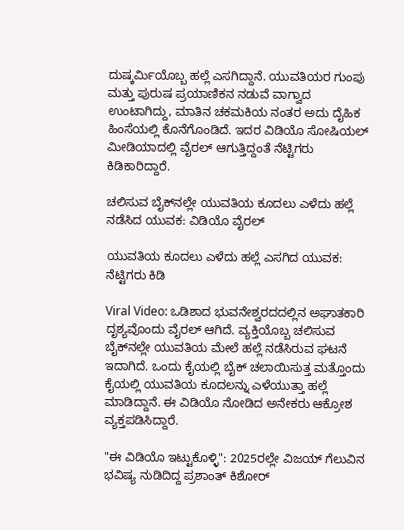ದುಷ್ಕರ್ಮಿಯೊಬ್ಬ ಹಲ್ಲೆ ಎಸಗಿದ್ದಾನೆ. ಯುವತಿಯರ ಗುಂಪು ಮತ್ತು ಪುರುಷ ಪ್ರಯಾಣಿಕನ ನಡುವೆ ವಾಗ್ವಾದ ಉಂಟಾಗಿದ್ದು, ಮಾತಿನ ಚಕಮಕಿಯ ನಂತರ ಅದು ದೈಹಿಕ ಹಿಂಸೆಯಲ್ಲಿ ಕೊನೆಗೊಂಡಿದೆ. ಇದರ ವಿಡಿಯೊ ಸೋಷಿಯಲ್ ಮೀಡಿಯಾದಲ್ಲಿ ವೈರಲ್ ಆಗುತ್ತಿದ್ದಂತೆ ನೆಟ್ಟಿಗರು ಕಿಡಿಕಾರಿದ್ದಾರೆ.

ಚಲಿಸುವ ಬೈಕ್‌ನಲ್ಲೇ ಯುವತಿಯ ಕೂದಲು ಎಳೆದು ಹಲ್ಲೆ ನಡೆಸಿದ ಯುವಕ: ವಿಡಿಯೊ ವೈರಲ್

ಯುವತಿಯ ಕೂದಲು ಎಳೆದು ಹಲ್ಲೆ ಎಸಗಿದ ಯುವಕ: ನೆಟ್ಟಿಗರು ಕಿಡಿ

Viral Video: ಒಡಿಶಾದ ಭುವನೇಶ್ವರದದಲ್ಲಿನ ಅಘಾತಕಾರಿ ದೃಶ್ಯವೊಂದು ವೈರಲ್ ಆಗಿದೆ. ವ್ಯಕ್ತಿಯೊಬ್ಬ ಚಲಿಸುವ ಬೈಕ್‌ನಲ್ಲೇ ಯುವತಿಯ ಮೇಲೆ ಹಲ್ಲೆ ನಡೆಸಿರುವ ಘಟನೆ ಇದಾಗಿದೆ. ಒಂದು ಕೈಯಲ್ಲಿ ಬೈಕ್ ಚಲಾಯಿಸುತ್ತ ಮತ್ತೊಂದು ಕೈಯಲ್ಲಿ ಯುವತಿಯ ಕೂದಲನ್ನು ಎಳೆಯುತ್ತಾ ಹಲ್ಲೆ ಮಾಡಿದ್ದಾನೆ‌. ಈ ವಿಡಿಯೊ ನೋಡಿದ ಅನೇಕರು ಆಕ್ರೋಶ ವ್ಯಕ್ತಪಡಿಸಿದ್ದಾರೆ.

"ಈ ವಿಡಿಯೊ ಇಟ್ಟುಕೊಳ್ಳಿ": 2025ರಲ್ಲೇ ವಿಜಯ್ ಗೆಲುವಿನ ಭವಿಷ್ಯ ನುಡಿದಿದ್ದ ಪ್ರಶಾಂತ್ ಕಿಶೋರ್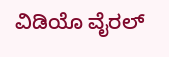ವಿಡಿಯೊ ವೈರಲ್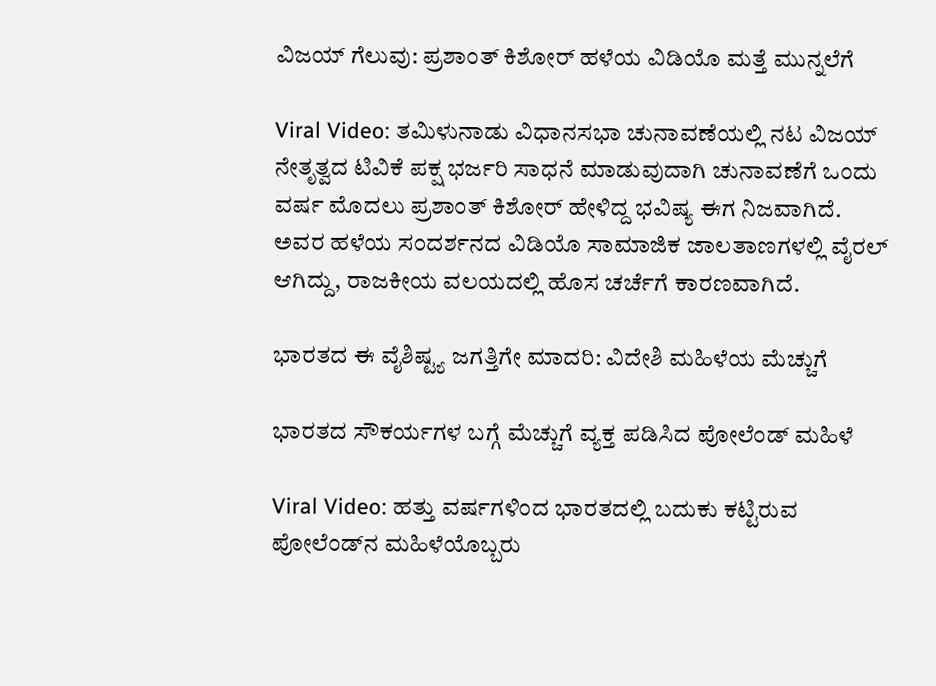ವಿಜಯ್ ಗೆಲುವು: ಪ್ರಶಾಂತ್ ಕಿಶೋರ್ ಹಳೆಯ ವಿಡಿಯೊ ಮತ್ತೆ ಮುನ್ನಲೆಗೆ

Viral Video: ತಮಿಳುನಾಡು ವಿಧಾನಸಭಾ ಚುನಾವಣೆಯಲ್ಲಿ ನಟ ವಿಜಯ್ ನೇತೃತ್ವದ ಟಿವಿಕೆ ಪಕ್ಷ ಭರ್ಜರಿ ಸಾಧನೆ ಮಾಡುವುದಾಗಿ ಚುನಾವಣೆಗೆ ಒಂದು ವರ್ಷ ಮೊದಲು ಪ್ರಶಾಂತ್ ಕಿಶೋರ್ ಹೇಳಿದ್ದ ಭವಿಷ್ಯ ಈಗ ನಿಜವಾಗಿದೆ. ಅವರ ಹಳೆಯ ಸಂದರ್ಶನದ ವಿಡಿಯೊ ಸಾಮಾಜಿಕ ಜಾಲತಾಣಗಳಲ್ಲಿ ವೈರಲ್ ಆಗಿದ್ದು, ರಾಜಕೀಯ ವಲಯದಲ್ಲಿ ಹೊಸ ಚರ್ಚೆಗೆ ಕಾರಣವಾಗಿದೆ.

ಭಾರತದ ಈ ವೈಶಿಷ್ಟ್ಯ ಜಗತ್ತಿಗೇ ಮಾದರಿ: ವಿದೇಶಿ ಮಹಿಳೆಯ ಮೆಚ್ಚುಗೆ

ಭಾರತದ ಸೌಕರ್ಯಗಳ ಬಗ್ಗೆ ಮೆಚ್ಚುಗೆ ವ್ಯಕ್ತ ಪಡಿಸಿದ ಪೋಲೆಂಡ್ ಮಹಿಳೆ

Viral Video: ಹತ್ತು ವರ್ಷಗಳಿಂದ ಭಾರತದಲ್ಲಿ ಬದುಕು ಕಟ್ಟಿರುವ ಪೋಲೆಂಡ್‌ನ ಮಹಿಳೆಯೊಬ್ಬರು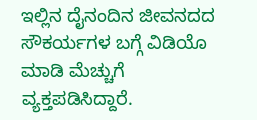ಇಲ್ಲಿನ ದೈನಂದಿನ ಜೀವನದದ ಸೌಕರ್ಯಗಳ ಬಗ್ಗೆ ವಿಡಿಯೊ ಮಾಡಿ ಮೆಚ್ಚುಗೆ ವ್ಯಕ್ತಪಡಿಸಿದ್ದಾರೆ.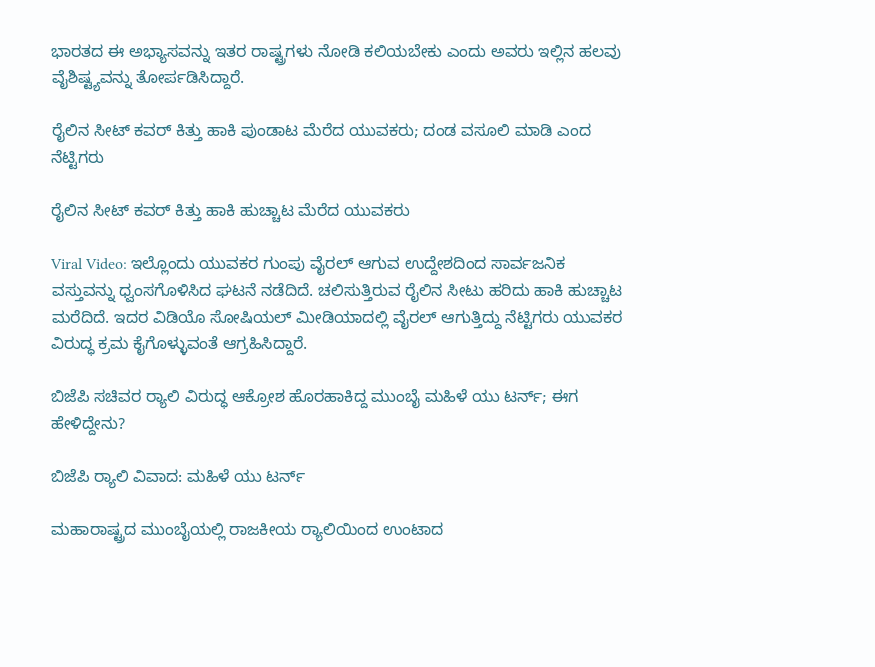ಭಾರತದ ಈ ಅಭ್ಯಾಸವನ್ನು ಇತರ ರಾಷ್ಟ್ರಗಳು ನೋಡಿ ಕಲಿಯಬೇಕು ಎಂದು ಅವರು ಇಲ್ಲಿನ ಹಲವು ವೈಶಿಷ್ಟ್ಯವನ್ನು ತೋರ್ಪಡಿಸಿದ್ದಾರೆ.

ರೈಲಿನ ಸೀಟ್ ಕವರ್ ಕಿತ್ತು ಹಾಕಿ ಪುಂಡಾಟ ಮೆರೆದ ಯುವಕರು; ದಂಡ ವಸೂಲಿ ಮಾಡಿ ಎಂದ ನೆಟ್ಟಿಗರು

ರೈಲಿನ ಸೀಟ್ ಕವರ್ ಕಿತ್ತು ಹಾಕಿ ಹುಚ್ಚಾಟ ಮೆರೆದ ಯುವಕರು

Viral Video: ಇಲ್ಲೊಂದು ಯುವಕರ ಗುಂಪು ವೈರಲ್ ಆಗುವ ಉದ್ದೇಶದಿಂದ ಸಾರ್ವಜನಿಕ ವಸ್ತುವನ್ನು ಧ್ವಂಸಗೊಳಿಸಿದ ಘಟನೆ ನಡೆದಿದೆ. ಚಲಿಸುತ್ತಿರುವ ರೈಲಿನ ಸೀಟು ಹರಿದು ಹಾಕಿ ಹುಚ್ಚಾಟ ಮರೆದಿದೆ. ಇದರ ವಿಡಿಯೊ ಸೋಷಿಯಲ್ ಮೀಡಿಯಾದಲ್ಲಿ ವೈರಲ್ ಆಗುತ್ತಿದ್ದು ನೆಟ್ಟಿಗರು ಯುವಕರ ವಿರುದ್ಧ ಕ್ರಮ ಕೈಗೊಳ್ಳುವಂತೆ ಆಗ್ರಹಿಸಿದ್ದಾರೆ.

ಬಿಜೆಪಿ ಸಚಿವರ ರ‍್ಯಾಲಿ ವಿರುದ್ಧ ಆಕ್ರೋಶ ಹೊರಹಾಕಿದ್ದ ಮುಂಬೈ ಮಹಿಳೆ ಯು ಟರ್ನ್; ಈಗ ಹೇಳಿದ್ದೇನು?

ಬಿಜೆಪಿ ರ‍್ಯಾಲಿ ವಿವಾದ: ಮಹಿಳೆ ಯು ಟರ್ನ್

ಮಹಾರಾಷ್ಟ್ರದ ಮುಂಬೈಯಲ್ಲಿ ರಾಜಕೀಯ ರ‍್ಯಾಲಿಯಿಂದ ಉಂಟಾದ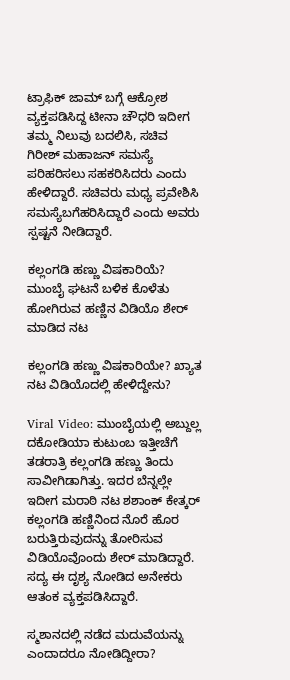ಟ್ರಾಫಿಕ್ ಜಾಮ್ ಬಗ್ಗೆ ಆಕ್ರೋಶ ವ್ಯಕ್ತಪಡಿಸಿದ್ದ ಟೀನಾ ಚೌಧರಿ ಇದೀಗ ತಮ್ಮ ನಿಲುವು ಬದಲಿಸಿ, ಸಚಿವ ಗಿರೀಶ್ ಮಹಾಜನ್ ಸಮಸ್ಯೆ ಪರಿಹರಿಸಲು ಸಹಕರಿಸಿದರು ಎಂದು ಹೇಳಿದ್ದಾರೆ. ಸಚಿವರು ಮಧ್ಯ ಪ್ರವೇಶಿಸಿ ಸಮಸ್ಯೆಬಗೆಹರಿಸಿದ್ದಾರೆ ಎಂದು ಅವರು ಸ್ಪಷ್ಟನೆ ನೀಡಿದ್ದಾರೆ.

ಕಲ್ಲಂಗಡಿ ಹಣ್ಣು ವಿಷಕಾರಿಯೆ? ಮುಂಬೈ ಘಟನೆ ಬಳಿಕ ಕೊಳೆತು ಹೋಗಿರುವ ಹಣ್ಣಿನ ವಿಡಿಯೊ ಶೇರ್ ಮಾಡಿದ ನಟ

ಕಲ್ಲಂಗಡಿ ಹಣ್ಣು ವಿಷಕಾರಿಯೇ? ಖ್ಯಾತ ನಟ ವಿಡಿಯೊದಲ್ಲಿ ಹೇಳಿದ್ದೇನು?

Viral Video: ಮುಂಬೈಯಲ್ಲಿ ಅಬ್ದುಲ್ಲ ದಕೋಡಿಯಾ ಕುಟುಂಬ ಇತ್ತೀಚೆಗೆ ತಡರಾತ್ರಿ ಕಲ್ಲಂಗಡಿ ಹಣ್ಣು ತಿಂದು ಸಾವೀಗಿಡಾಗಿತ್ತು. ಇದರ ಬೆನ್ನಲ್ಲೇ ಇದೀಗ ಮರಾಠಿ ನಟ ಶಶಾಂಕ್ ಕೇತ್ಕರ್ ಕಲ್ಲಂಗಡಿ ಹಣ್ಣಿನಿಂದ ನೊರೆ ಹೊರ ಬರುತ್ತಿರುವುದನ್ನು ತೋರಿಸುವ ವಿಡಿಯೊವೊಂದು ಶೇರ್ ಮಾಡಿದ್ದಾರೆ. ಸದ್ಯ ಈ ದೃಶ್ಯ ನೋಡಿದ ಅನೇಕರು ಆತಂಕ ವ್ಯಕ್ತಪಡಿಸಿದ್ದಾರೆ.

ಸ್ಮಶಾನದಲ್ಲಿ ನಡೆದ ಮದುವೆಯನ್ನು ಎಂದಾದರೂ ನೋಡಿದ್ದೀರಾ?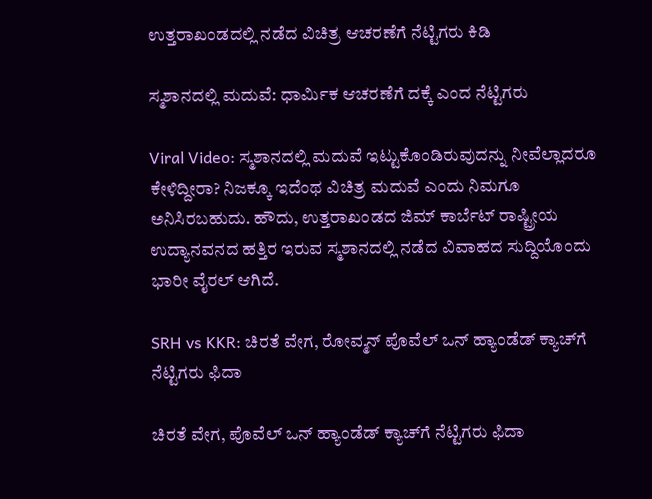ಉತ್ತರಾಖಂಡದಲ್ಲಿ ನಡೆದ ವಿಚಿತ್ರ ಆಚರಣೆಗೆ ನೆಟ್ಟಿಗರು ಕಿಡಿ

ಸ್ಮಶಾನದಲ್ಲಿ ಮದುವೆ: ಧಾರ್ಮಿಕ ಆಚರಣೆಗೆ ದಕ್ಕೆ ಎಂದ ನೆಟ್ಟಿಗರು

Viral Video: ಸ್ಮಶಾನದಲ್ಲಿ ಮದುವೆ ಇಟ್ಟುಕೊಂಡಿರುವುದನ್ನು ನೀವೆಲ್ಲಾದರೂ ಕೇಳಿದ್ದೀರಾ? ನಿಜಕ್ಕೂ ಇದೆಂಥ ವಿಚಿತ್ರ ಮದುವೆ ಎಂದು ನಿಮಗೂ ಅನಿಸಿರಬಹುದು. ಹೌದು, ಉತ್ತರಾಖಂಡದ ಜಿಮ್ ಕಾರ್ಬೆಟ್ ರಾಷ್ಟ್ರೀಯ ಉದ್ಯಾನವನದ ಹತ್ತಿರ ಇರುವ ಸ್ಮಶಾನದಲ್ಲಿ ನಡೆದ ವಿವಾಹದ ಸುದ್ದಿಯೊಂದು ಭಾರೀ ವೈರಲ್ ಆಗಿದೆ.

SRH vs KKR: ಚಿರತೆ ವೇಗ, ರೋವ್ಮನ್ ಪೊವೆಲ್ ಒನ್‌ ಹ್ಯಾಂಡೆಡ್‌ ಕ್ಯಾಚ್‌ಗೆ ನೆಟ್ಟಿಗರು ಫಿದಾ

ಚಿರತೆ ವೇಗ, ಪೊವೆಲ್ ಒನ್‌ ಹ್ಯಾಂಡೆಡ್‌ ಕ್ಯಾಚ್‌ಗೆ ನೆಟ್ಟಿಗರು ಫಿದಾ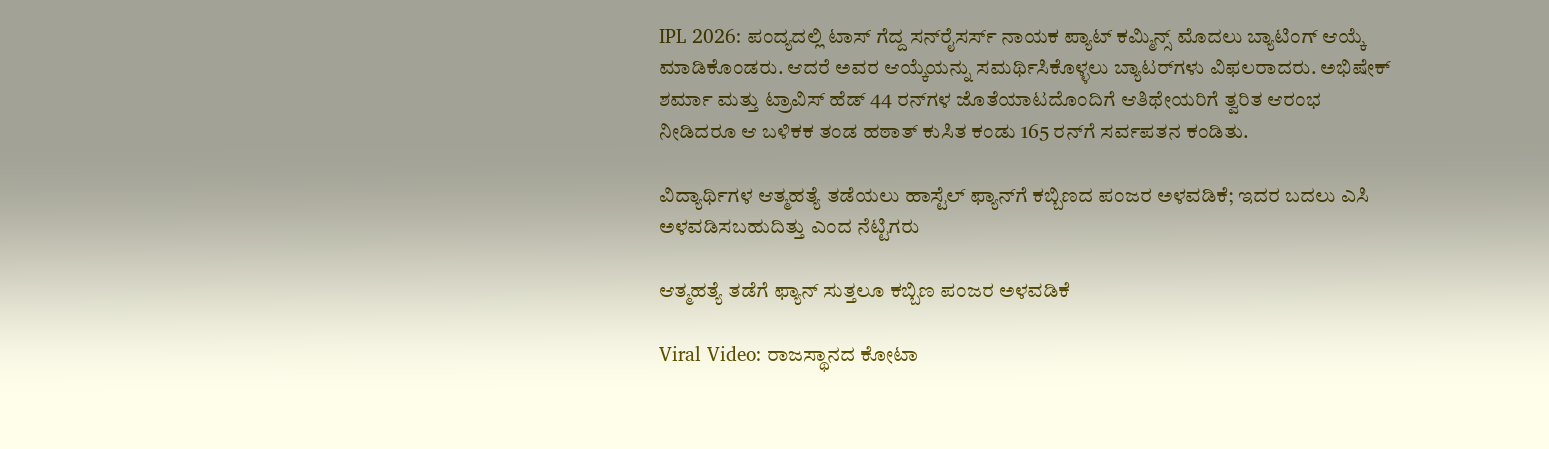IPL 2026: ಪಂದ್ಯದಲ್ಲಿ ಟಾಸ್ ಗೆದ್ದ ಸನ್‌ರೈಸರ್ಸ್‌ ನಾಯಕ ಪ್ಯಾಟ್ ಕಮ್ಮಿನ್ಸ್ ಮೊದಲು ಬ್ಯಾಟಿಂಗ್ ಆಯ್ಕೆ ಮಾಡಿಕೊಂಡರು. ಆದರೆ ಅವರ ಆಯ್ಕೆಯನ್ನು ಸಮರ್ಥಿಸಿಕೊಳ್ಳಲು ಬ್ಯಾಟರ್‌ಗಳು ವಿಫಲರಾದರು. ಅಭಿಷೇಕ್ ಶರ್ಮಾ ಮತ್ತು ಟ್ರಾವಿಸ್ ಹೆಡ್ 44 ರನ್‌ಗಳ ಜೊತೆಯಾಟದೊಂದಿಗೆ ಆತಿಥೇಯರಿಗೆ ತ್ವರಿತ ಆರಂಭ ನೀಡಿದರೂ ಆ ಬಳಿಕಕ ತಂಡ ಹಠಾತ್‌ ಕುಸಿತ ಕಂಡು 165 ರನ್‌ಗೆ ಸರ್ವಪತನ ಕಂಡಿತು.

ವಿದ್ಯಾರ್ಥಿಗಳ ಆತ್ಮಹತ್ಯೆ ತಡೆಯಲು ಹಾಸ್ಟೆಲ್ ಫ್ಯಾನ್‌ಗೆ ಕಬ್ಬಿಣದ ಪಂಜರ ಅಳವಡಿಕೆ; ಇದರ ಬದಲು ಎಸಿ ಅಳವಡಿಸಬಹುದಿತ್ತು ಎಂದ ನೆಟ್ಟಿಗರು

ಆತ್ಮಹತ್ಯೆ ತಡೆಗೆ ಫ್ಯಾನ್‌ ಸುತ್ತಲೂ ಕಬ್ಬಿಣ ಪಂಜರ ಅಳವಡಿಕೆ

Viral Video: ರಾಜಸ್ಥಾನದ ಕೋಟಾ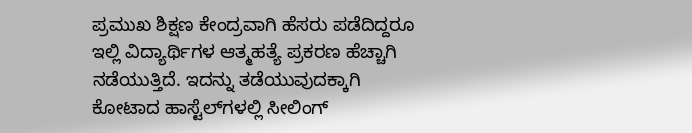ಪ್ರಮುಖ ಶಿಕ್ಷಣ ಕೇಂದ್ರವಾಗಿ ಹೆಸರು ಪಡೆದಿದ್ದರೂ ಇಲ್ಲಿ ವಿದ್ಯಾರ್ಥಿಗಳ ಆತ್ಮಹತ್ಯೆ ಪ್ರಕರಣ ಹೆಚ್ಚಾಗಿ ನಡೆಯುತ್ತಿದೆ. ಇದನ್ನು ತಡೆಯುವುದಕ್ಕಾಗಿ ಕೋಟಾದ ಹಾಸ್ಟೆಲ್‌ಗಳಲ್ಲಿ ಸೀಲಿಂಗ್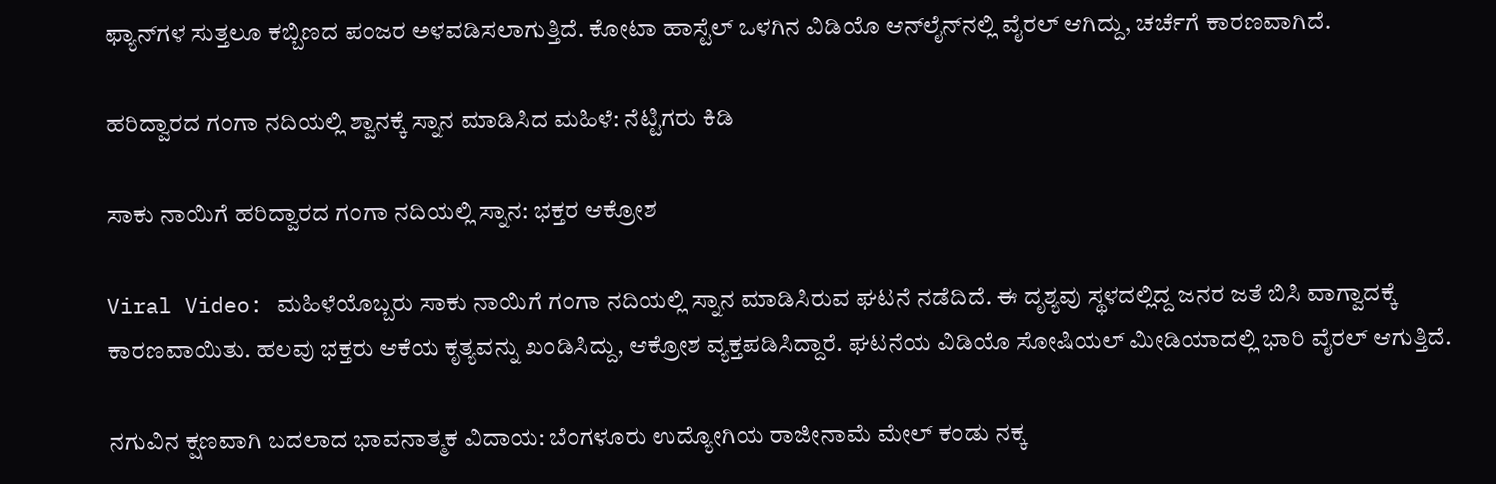ಫ್ಯಾನ್‌ಗಳ ಸುತ್ತಲೂ ಕಬ್ಬಿಣದ ಪಂಜರ ಅಳವಡಿಸಲಾಗುತ್ತಿದೆ. ಕೋಟಾ ಹಾಸ್ಟೆಲ್‌ ಒಳಗಿನ ವಿಡಿಯೊ ಆನ್‌ಲೈನ್‌ನಲ್ಲಿ ವೈರಲ್ ಆಗಿದ್ದು, ಚರ್ಚೆಗೆ ಕಾರಣವಾಗಿದೆ.

ಹರಿದ್ವಾರದ ಗಂಗಾ ನದಿಯಲ್ಲಿ ಶ್ವಾನಕ್ಕೆ ಸ್ನಾನ ಮಾಡಿಸಿದ ಮಹಿಳೆ: ನೆಟ್ಟಿಗರು ಕಿಡಿ

ಸಾಕು ನಾಯಿಗೆ ಹರಿದ್ವಾರದ ಗಂಗಾ ನದಿಯಲ್ಲಿ ಸ್ನಾನ: ಭಕ್ತರ ಆಕ್ರೋಶ

Viral Video: ಮಹಿಳೆಯೊಬ್ಬರು ಸಾಕು ನಾಯಿಗೆ ಗಂಗಾ ನದಿಯಲ್ಲಿ ಸ್ನಾನ ಮಾಡಿಸಿರುವ ಘಟನೆ ನಡೆದಿದೆ. ಈ ದೃಶ್ಯವು ಸ್ಥಳದಲ್ಲಿದ್ದ ಜನರ ಜತೆ ಬಿಸಿ ವಾಗ್ವಾದಕ್ಕೆ ಕಾರಣವಾಯಿತು‌. ಹಲವು ಭಕ್ತರು ಆಕೆಯ ಕೃತ್ಯವನ್ನು ಖಂಡಿಸಿದ್ದು, ಆಕ್ರೋಶ ವ್ಯಕ್ತಪಡಿಸಿದ್ದಾರೆ. ಘಟನೆಯ ವಿಡಿಯೊ ಸೋಷಿಯಲ್ ಮೀಡಿಯಾದಲ್ಲಿ ಭಾರಿ ವೈರಲ್ ಆಗುತ್ತಿದೆ.

ನಗುವಿನ ಕ್ಷಣವಾಗಿ ಬದಲಾದ ಭಾವನಾತ್ಮಕ ವಿದಾಯ: ಬೆಂಗಳೂರು ಉದ್ಯೋಗಿಯ ರಾಜೀನಾಮೆ ಮೇಲ್‌ ಕಂಡು ನಕ್ಕ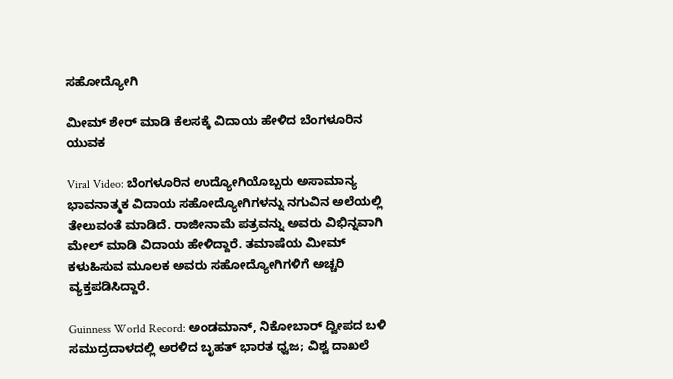ಸಹೋದ್ಯೋಗಿ

ಮೀಮ್ ಶೇರ್ ಮಾಡಿ ಕೆಲಸಕ್ಕೆ ವಿದಾಯ ಹೇಳಿದ ಬೆಂಗಳೂರಿನ ಯುವಕ

Viral Video: ಬೆಂಗಳೂರಿನ ಉದ್ಯೋಗಿಯೊಬ್ಬರು ಅಸಾಮಾನ್ಯ ಭಾವನಾತ್ಮಕ ವಿದಾಯ ಸಹೋದ್ಯೋಗಿಗಳನ್ನು ನಗುವಿನ ಅಲೆಯಲ್ಲಿ ತೇಲುವಂತೆ ಮಾಡಿದೆ. ರಾಜೀನಾಮೆ ಪತ್ರವನ್ನು ಅವರು ವಿಭಿನ್ನವಾಗಿ ಮೇಲ್ ಮಾಡಿ ವಿದಾಯ ಹೇಳಿದ್ದಾರೆ. ತಮಾಷೆಯ ಮೀಮ್‌ ಕಳುಹಿಸುವ ಮೂಲಕ ಅವರು ಸಹೋದ್ಯೋಗಿಗಳಿಗೆ ಅಚ್ಚರಿ ವ್ಯಕ್ತಪಡಿಸಿದ್ದಾರೆ.

Guinness World Record: ಅಂಡಮಾನ್, ನಿಕೋಬಾರ್ ದ್ವೀಪದ ಬಳಿ ಸಮುದ್ರದಾಳದಲ್ಲಿ ಅರಳಿದ ಬೃಹತ್ ಭಾರತ ಧ್ವಜ; ವಿಶ್ವ ದಾಖಲೆ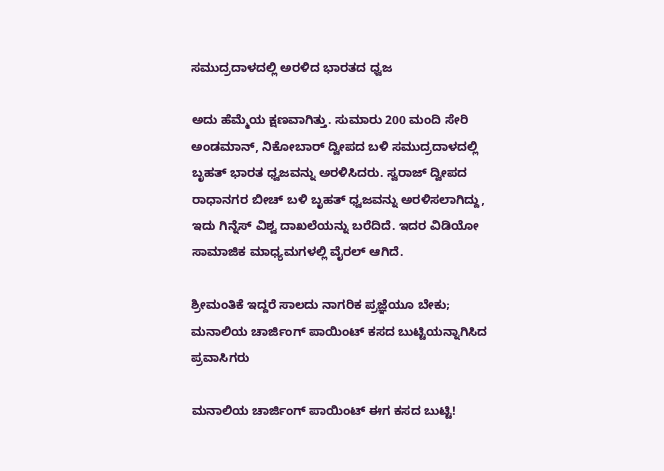ಸಮುದ್ರದಾಳದಲ್ಲಿ ಅರಳಿದ ಭಾರತದ ಧ್ವಜ

ಅದು ಹೆಮ್ಮೆಯ ಕ್ಷಣವಾಗಿತ್ತು. ಸುಮಾರು 200 ಮಂದಿ ಸೇರಿ ಅಂಡಮಾನ್, ನಿಕೋಬಾರ್ ದ್ವೀಪದ ಬಳಿ ಸಮುದ್ರದಾಳದಲ್ಲಿ ಬೃಹತ್ ಭಾರತ ಧ್ವಜವನ್ನು ಅರಳಿಸಿದರು. ಸ್ವರಾಜ್ ದ್ವೀಪದ ರಾಧಾನಗರ ಬೀಚ್ ಬಳಿ ಬೃಹತ್ ಧ್ವಜವನ್ನು ಅರಳಿಸಲಾಗಿದ್ದು, ಇದು ಗಿನ್ನೆಸ್ ವಿಶ್ವ ದಾಖಲೆಯನ್ನು ಬರೆದಿದೆ. ಇದರ ವಿಡಿಯೋ ಸಾಮಾಜಿಕ ಮಾಧ್ಯಮಗಳಲ್ಲಿ ವೈರಲ್ ಆಗಿದೆ.

ಶ್ರೀಮಂತಿಕೆ ಇದ್ದರೆ ಸಾಲದು ನಾಗರಿಕ ಪ್ರಜ್ಞೆಯೂ ಬೇಕು; ಮನಾಲಿಯ ಚಾರ್ಜಿಂಗ್ ಪಾಯಿಂಟ್ ಕಸದ ಬುಟ್ಟಿಯನ್ನಾಗಿಸಿದ ಪ್ರವಾಸಿಗರು

ಮನಾಲಿಯ ಚಾರ್ಜಿಂಗ್ ಪಾಯಿಂಟ್ ಈಗ ಕಸದ ಬುಟ್ಟಿ!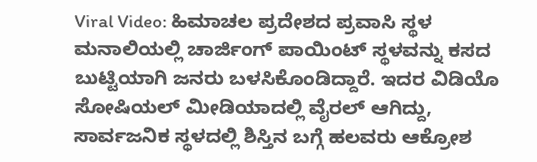Viral Video: ಹಿಮಾಚಲ ಪ್ರದೇಶದ ಪ್ರವಾಸಿ ಸ್ಥಳ ಮನಾಲಿಯಲ್ಲಿ ಚಾರ್ಜಿಂಗ್ ಪಾಯಿಂಟ್ ಸ್ಥಳವನ್ನು ಕಸದ ಬುಟ್ಟಿಯಾಗಿ ಜನರು ಬಳಸಿಕೊಂಡಿದ್ದಾರೆ. ಇದರ ವಿಡಿಯೊ ಸೋಷಿಯಲ್ ಮೀಡಿಯಾದಲ್ಲಿ ವೈರಲ್ ಆಗಿದ್ದು, ಸಾರ್ವಜನಿಕ ಸ್ಥಳದಲ್ಲಿ ಶಿಸ್ತಿನ ಬಗ್ಗೆ ಹಲವರು ಆಕ್ರೋಶ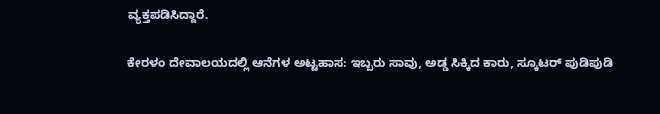ವ್ಯಕ್ತಪಡಿಸಿದ್ದಾರೆ.

ಕೇರಳಂ ದೇವಾಲಯದಲ್ಲಿ ಆನೆಗಳ ಅಟ್ಟಹಾಸ: ಇಬ್ಬರು ಸಾವು, ಅಡ್ಡ ಸಿಕ್ಕಿದ ಕಾರು, ಸ್ಕೂಟರ್‌ ಪುಡಿಪುಡಿ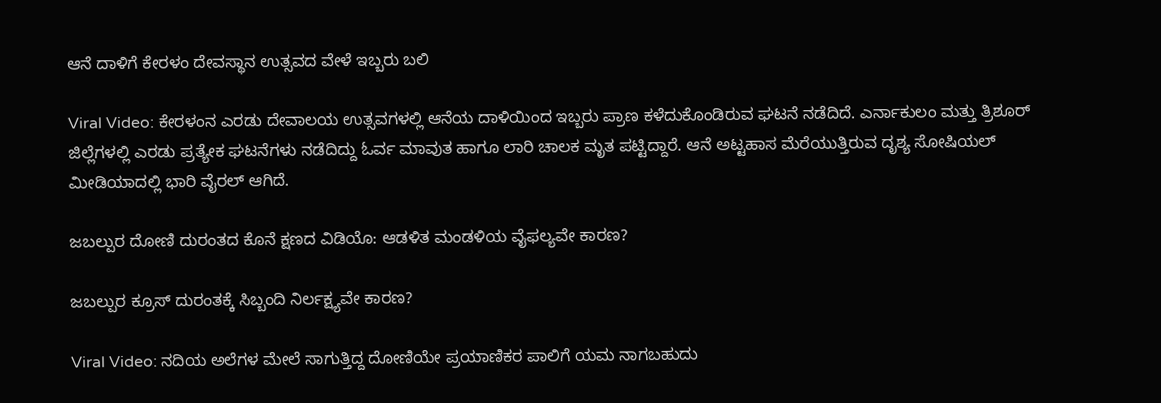ಆನೆ ದಾಳಿಗೆ ಕೇರಳಂ ದೇವಸ್ಥಾನ ಉತ್ಸವದ ವೇಳೆ ಇಬ್ಬರು ಬಲಿ

Viral Video: ಕೇರಳಂನ ಎರಡು ದೇವಾಲಯ ಉತ್ಸವಗಳಲ್ಲಿ ಆನೆಯ ದಾಳಿಯಿಂದ ಇಬ್ಬರು ಪ್ರಾಣ ಕಳೆದುಕೊಂಡಿರುವ ಘಟನೆ ನಡೆದಿದೆ. ಎರ್ನಾಕುಲಂ ಮತ್ತು ತ್ರಿಶೂರ್ ಜಿಲ್ಲೆಗಳಲ್ಲಿ ಎರಡು ಪ್ರತ್ಯೇಕ ಘಟನೆಗಳು ನಡೆದಿದ್ದು ಓರ್ವ ಮಾವುತ ಹಾಗೂ ಲಾರಿ ಚಾಲಕ ಮೃತ ಪಟ್ಟಿದ್ದಾರೆ‌. ಆನೆ ಅಟ್ಟಹಾಸ ಮೆರೆಯುತ್ತಿರುವ ದೃಶ್ಯ ಸೋಷಿಯಲ್ ಮೀಡಿಯಾದಲ್ಲಿ ಭಾರಿ ವೈರಲ್ ಆಗಿದೆ.

ಜಬಲ್ಪುರ ದೋಣಿ ದುರಂತದ ಕೊನೆ ಕ್ಷಣದ ವಿಡಿಯೊ: ಆಡಳಿತ ಮಂಡಳಿಯ ವೈಫಲ್ಯವೇ ಕಾರಣ?

ಜಬಲ್ಪುರ ಕ್ರೂಸ್ ದುರಂತಕ್ಕೆ ಸಿಬ್ಬಂದಿ ನಿರ್ಲಕ್ಷ್ಯವೇ ಕಾರಣ?

Viral Video: ನದಿಯ ಅಲೆಗಳ ಮೇಲೆ ಸಾಗುತ್ತಿದ್ದ ದೋಣಿಯೇ ಪ್ರಯಾಣಿಕರ ಪಾಲಿಗೆ ಯಮ ನಾಗಬಹುದು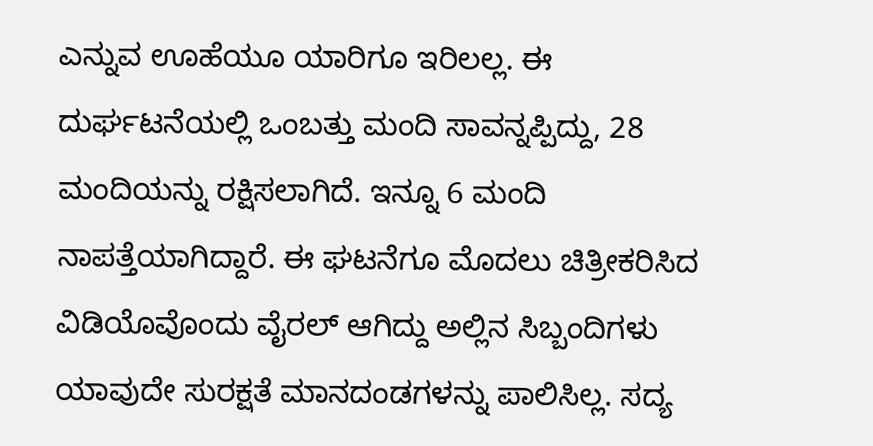ಎನ್ನುವ ಊಹೆಯೂ ಯಾರಿಗೂ ಇರಿಲಲ್ಲ. ಈ ದುರ್ಘಟನೆಯಲ್ಲಿ ಒಂಬತ್ತು ಮಂದಿ ಸಾವನ್ನಪ್ಪಿದ್ದು, 28 ಮಂದಿಯನ್ನು ರಕ್ಷಿಸಲಾಗಿದೆ. ಇನ್ನೂ 6 ಮಂದಿ ನಾಪತ್ತೆಯಾಗಿದ್ದಾರೆ. ಈ ಘಟನೆಗೂ ಮೊದಲು ಚಿತ್ರೀಕರಿಸಿದ ವಿಡಿಯೊವೊಂದು ವೈರಲ್ ಆಗಿದ್ದು ಅಲ್ಲಿನ ಸಿಬ್ಬಂದಿಗಳು ಯಾವುದೇ ಸುರಕ್ಷತೆ ಮಾನದಂಡಗಳನ್ನು ಪಾಲಿಸಿಲ್ಲ. ಸದ್ಯ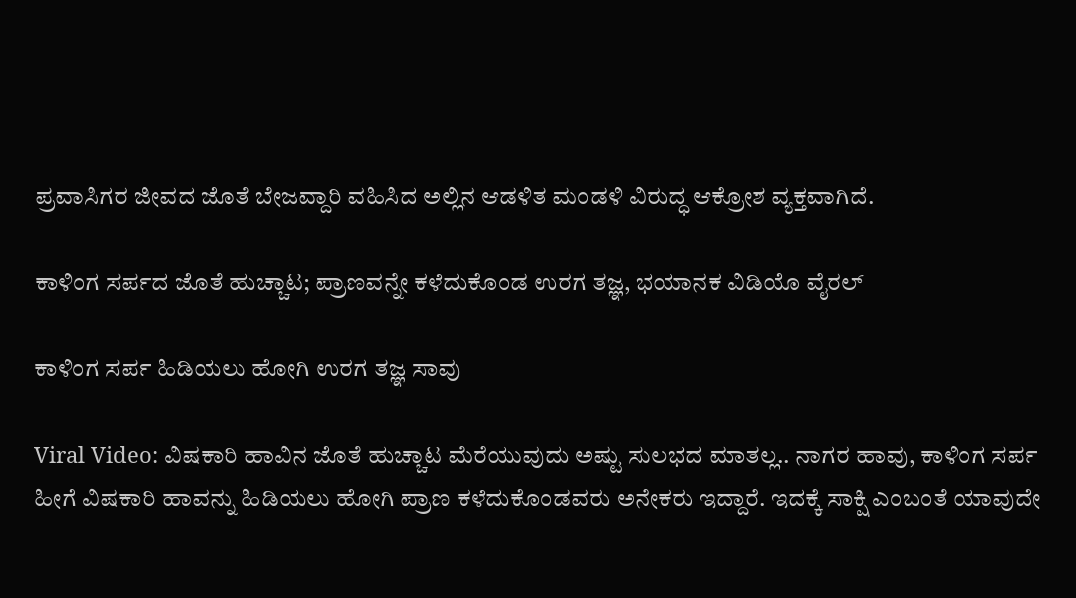ಪ್ರವಾಸಿಗರ ಜೀವದ ಜೊತೆ ಬೇಜವ್ದಾರಿ ವಹಿಸಿದ ಅಲ್ಲಿನ ಆಡಳಿತ ಮಂಡಳಿ ವಿರುದ್ಧ ಆಕ್ರೋಶ ವ್ಯಕ್ತವಾಗಿದೆ.

ಕಾಳಿಂಗ ಸರ್ಪದ ಜೊತೆ ಹುಚ್ಚಾಟ; ಪ್ರಾಣವನ್ನೇ ಕಳೆದುಕೊಂಡ ಉರಗ ತಜ್ಞ, ಭಯಾನಕ ವಿಡಿಯೊ ವೈರಲ್

ಕಾಳಿಂಗ ಸರ್ಪ ಹಿಡಿಯಲು ಹೋಗಿ ಉರಗ ತಜ್ಞ ಸಾವು

Viral Video: ವಿಷಕಾರಿ ಹಾವಿನ ಜೊತೆ ಹುಚ್ಚಾಟ ಮೆರೆಯುವುದು ಅಷ್ಟು ಸುಲಭದ ಮಾತಲ್ಲ.. ನಾಗರ ಹಾವು, ಕಾಳಿಂಗ ಸರ್ಪ ಹೀಗೆ ವಿಷಕಾರಿ ಹಾವನ್ನು ಹಿಡಿಯಲು ಹೋಗಿ ಪ್ರಾಣ ಕಳೆದುಕೊಂಡವರು ಅನೇಕರು ಇದ್ದಾರೆ‌. ಇದಕ್ಕೆ ಸಾಕ್ಷಿ ಎಂಬಂತೆ ಯಾವುದೇ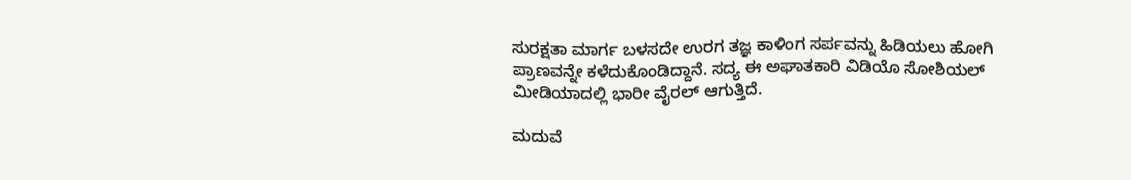ಸುರಕ್ಷತಾ ಮಾರ್ಗ ಬಳಸದೇ ಉರಗ ತಜ್ಞ ಕಾಳಿಂಗ ಸರ್ಪವನ್ನು ಹಿಡಿಯಲು ಹೋಗಿ ಪ್ರಾಣವನ್ನೇ ಕಳೆದುಕೊಂಡಿದ್ದಾನೆ. ಸದ್ಯ ಈ ಅಘಾತಕಾರಿ ವಿಡಿಯೊ ಸೋಶಿಯಲ್ ಮೀಡಿಯಾದಲ್ಲಿ ಭಾರೀ ವೈರಲ್ ಆಗುತ್ತಿದೆ.

ಮದುವೆ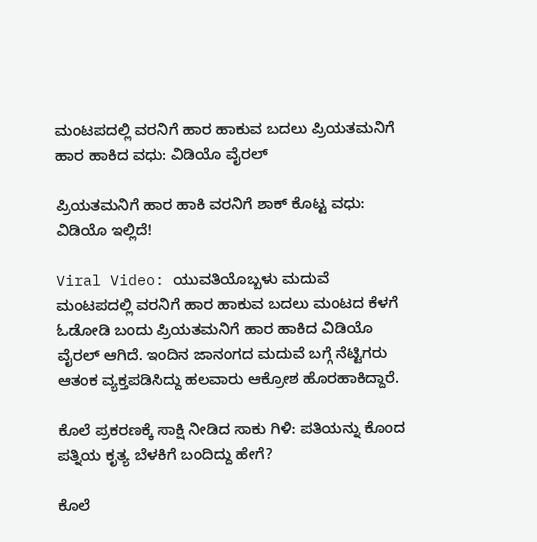ಮಂಟಪದಲ್ಲಿ ವರನಿಗೆ ಹಾರ ಹಾಕುವ ಬದಲು ಪ್ರಿಯತಮನಿಗೆ ಹಾರ ಹಾಕಿದ ವಧು: ವಿಡಿಯೊ ವೈರಲ್

ಪ್ರಿಯತಮನಿಗೆ ಹಾರ ಹಾಕಿ ವರನಿಗೆ ಶಾಕ್ ಕೊಟ್ಟ ವಧು: ವಿಡಿಯೊ ಇಲ್ಲಿದೆ!

Viral Video: ಯುವತಿಯೊಬ್ಬಳು ಮದುವೆ ಮಂಟಪದಲ್ಲಿ ವರನಿಗೆ ಹಾರ ಹಾಕುವ ಬದಲು ಮಂಟದ ಕೆಳಗೆ ಓಡೋಡಿ ಬಂದು ಪ್ರಿಯತಮನಿಗೆ ಹಾರ ಹಾಕಿದ ವಿಡಿಯೊ ವೈರಲ್ ಆಗಿದೆ. ಇಂದಿನ ಜಾನಂಗದ ಮದುವೆ ಬಗ್ಗೆ ನೆಟ್ಟಿಗರು ಆತಂಕ ವ್ಯಕ್ತಪಡಿಸಿದ್ದು ಹಲವಾರು ಆಕ್ರೋಶ ಹೊರಹಾಕಿದ್ದಾರೆ.

ಕೊಲೆ ಪ್ರಕರಣಕ್ಕೆ ಸಾಕ್ಷಿ ನೀಡಿದ ಸಾಕು ಗಿಳಿ: ಪತಿಯನ್ನು ಕೊಂದ ಪತ್ನಿಯ ಕೃತ್ಯ ಬೆಳಕಿಗೆ ಬಂದಿದ್ದು ಹೇಗೆ?

ಕೊಲೆ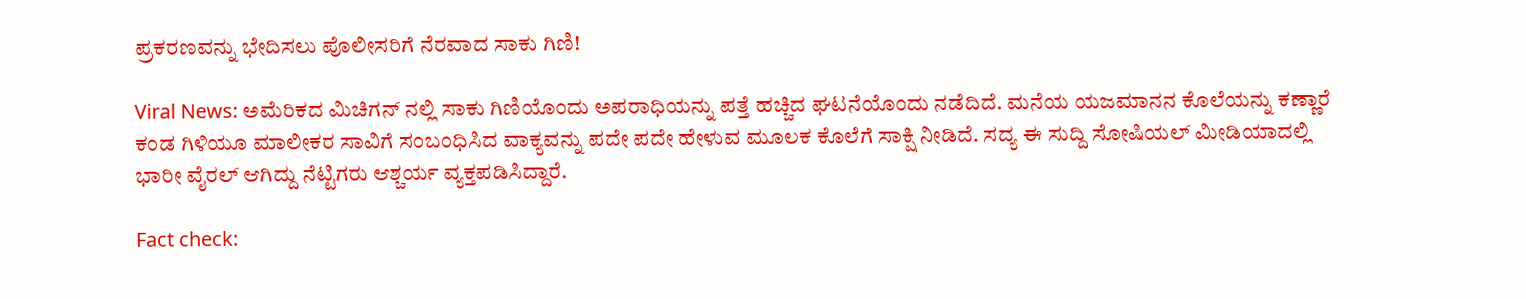ಪ್ರಕರಣವನ್ನು ಭೇದಿಸಲು ಪೊಲೀಸರಿಗೆ ನೆರವಾದ ಸಾಕು ಗಿಣಿ!

Viral News: ಅಮೆರಿಕದ ಮಿಚಿಗನ್ ನಲ್ಲಿ ಸಾಕು ಗಿಣಿಯೊಂದು ಅಪರಾಧಿಯನ್ನು ಪತ್ತೆ ಹಚ್ಚಿದ ಘಟನೆಯೊಂದು ನಡೆದಿದೆ. ಮನೆಯ ಯಜಮಾನನ ಕೊಲೆಯನ್ನು ಕಣ್ಣಾರೆ ಕಂಡ ಗಿಳಿಯೂ ಮಾಲೀಕರ ಸಾವಿಗೆ ಸಂಬಂಧಿಸಿದ ವಾಕ್ಯವನ್ನು ಪದೇ ಪದೇ ಹೇಳುವ ಮೂಲಕ ಕೊಲೆಗೆ ಸಾಕ್ಷಿ ನೀಡಿದೆ. ಸದ್ಯ ಈ ಸುದ್ದಿ ಸೋಷಿಯಲ್ ಮೀಡಿಯಾದಲ್ಲಿ ಭಾರೀ ವೈರಲ್ ಆಗಿದ್ದು ನೆಟ್ಟಿಗರು ಆಶ್ಚರ್ಯ ವ್ಯಕ್ತಪಡಿಸಿದ್ದಾರೆ.

Fact check: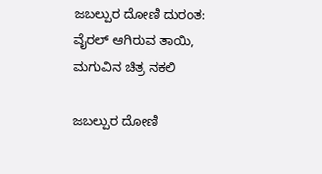ಜಬಲ್ಪುರ ದೋಣಿ ದುರಂತ: ವೈರಲ್ ಆಗಿರುವ ತಾಯಿ, ಮಗುವಿನ ಚಿತ್ರ ನಕಲಿ

ಜಬಲ್ಪುರ ದೋಣಿ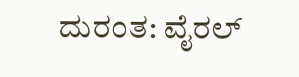ದುರಂತ: ವೈರಲ್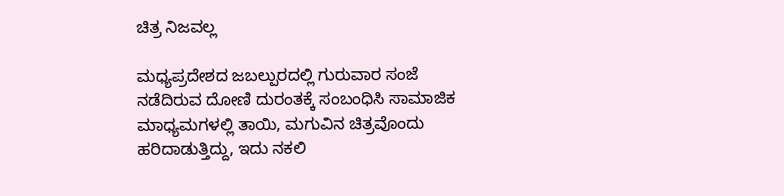ಚಿತ್ರ ನಿಜವಲ್ಲ

ಮಧ್ಯಪ್ರದೇಶದ ಜಬಲ್ಪುರದಲ್ಲಿ ಗುರುವಾರ ಸಂಜೆ ನಡೆದಿರುವ ದೋಣಿ ದುರಂತಕ್ಕೆ ಸಂಬಂಧಿಸಿ ಸಾಮಾಜಿಕ ಮಾಧ್ಯಮಗಳಲ್ಲಿ ತಾಯಿ, ಮಗುವಿನ ಚಿತ್ರವೊಂದು ಹರಿದಾಡುತ್ತಿದ್ದು, ಇದು ನಕಲಿ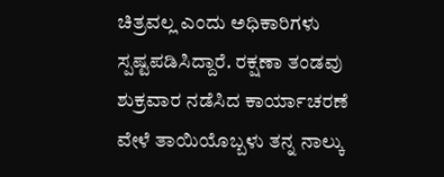ಚಿತ್ರವಲ್ಲ ಎಂದು ಅಧಿಕಾರಿಗಳು ಸ್ಪಷ್ಟಪಡಿಸಿದ್ದಾರೆ. ರಕ್ಷಣಾ ತಂಡವು ಶುಕ್ರವಾರ ನಡೆಸಿದ ಕಾರ್ಯಾಚರಣೆ ವೇಳೆ ತಾಯಿಯೊಬ್ಬಳು ತನ್ನ ನಾಲ್ಕು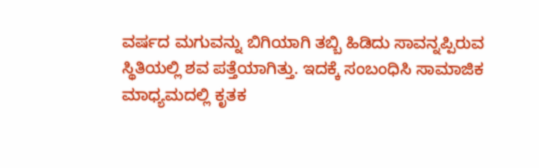ವರ್ಷದ ಮಗುವನ್ನು ಬಿಗಿಯಾಗಿ ತಬ್ಬಿ ಹಿಡಿದು ಸಾವನ್ನಪ್ಪಿರುವ ಸ್ಥಿತಿಯಲ್ಲಿ ಶವ ಪತ್ತೆಯಾಗಿತ್ತು. ಇದಕ್ಕೆ ಸಂಬಂಧಿಸಿ ಸಾಮಾಜಿಕ ಮಾಧ್ಯಮದಲ್ಲಿ ಕೃತಕ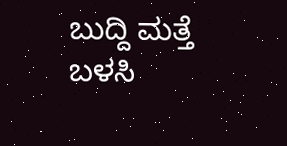ಬುದ್ದಿ ಮತ್ತೆ ಬಳಸಿ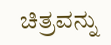ಚಿತ್ರವನ್ನು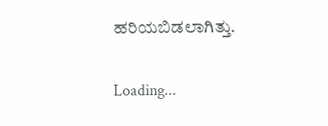ಹರಿಯಬಿಡಲಾಗಿತ್ತು.

Loading...